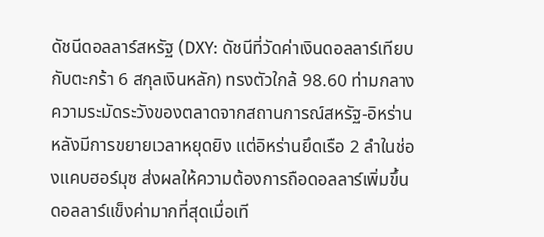ดัชนีดอลลาร์สหรัฐ (DXY: ดัชนีที่วัดค่าเงินดอลลาร์เทียบกับตะกร้า 6 สกุลเงินหลัก) ทรงตัวใกล้ 98.60 ท่ามกลางความระมัดระวังของตลาดจากสถานการณ์สหรัฐ-อิหร่าน หลังมีการขยายเวลาหยุดยิง แต่อิหร่านยึดเรือ 2 ลำในช่องแคบฮอร์มุซ ส่งผลให้ความต้องการถือดอลลาร์เพิ่มขึ้น
ดอลลาร์แข็งค่ามากที่สุดเมื่อเที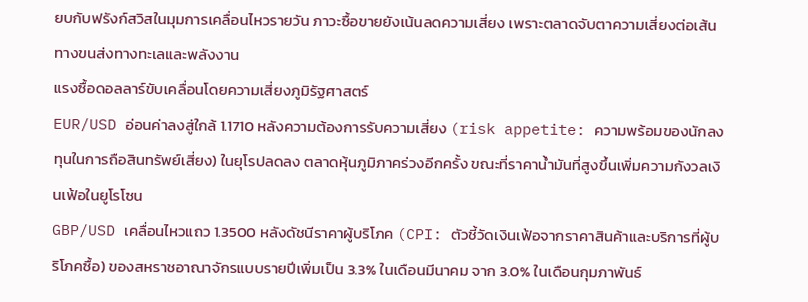ยบกับฟรังก์สวิสในมุมการเคลื่อนไหวรายวัน ภาวะซื้อขายยังเน้นลดความเสี่ยง เพราะตลาดจับตาความเสี่ยงต่อเส้นทางขนส่งทางทะเลและพลังงาน
แรงซื้อดอลลาร์ขับเคลื่อนโดยความเสี่ยงภูมิรัฐศาสตร์
EUR/USD อ่อนค่าลงสู่ใกล้ 1.1710 หลังความต้องการรับความเสี่ยง (risk appetite: ความพร้อมของนักลงทุนในการถือสินทรัพย์เสี่ยง) ในยุโรปลดลง ตลาดหุ้นภูมิภาคร่วงอีกครั้ง ขณะที่ราคาน้ำมันที่สูงขึ้นเพิ่มความกังวลเงินเฟ้อในยูโรโซน
GBP/USD เคลื่อนไหวแถว 1.3500 หลังดัชนีราคาผู้บริโภค (CPI: ตัวชี้วัดเงินเฟ้อจากราคาสินค้าและบริการที่ผู้บริโภคซื้อ) ของสหราชอาณาจักรแบบรายปีเพิ่มเป็น 3.3% ในเดือนมีนาคม จาก 3.0% ในเดือนกุมภาพันธ์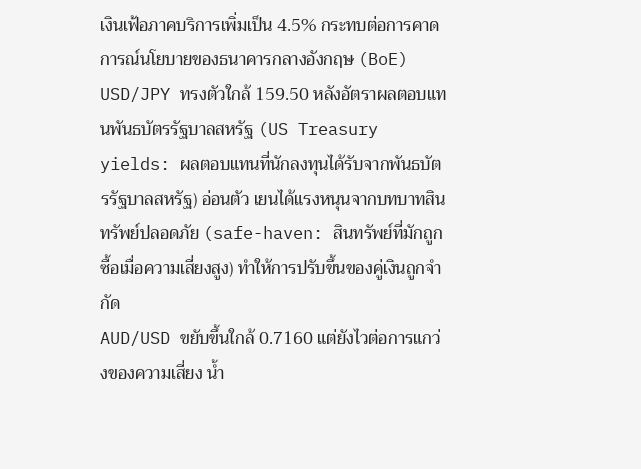เงินเฟ้อภาคบริการเพิ่มเป็น 4.5% กระทบต่อการคาดการณ์นโยบายของธนาคารกลางอังกฤษ (BoE)
USD/JPY ทรงตัวใกล้ 159.50 หลังอัตราผลตอบแทนพันธบัตรรัฐบาลสหรัฐ (US Treasury yields: ผลตอบแทนที่นักลงทุนได้รับจากพันธบัตรรัฐบาลสหรัฐ) อ่อนตัว เยนได้แรงหนุนจากบทบาทสินทรัพย์ปลอดภัย (safe-haven: สินทรัพย์ที่มักถูกซื้อเมื่อความเสี่ยงสูง) ทำให้การปรับขึ้นของคู่เงินถูกจำกัด
AUD/USD ขยับขึ้นใกล้ 0.7160 แต่ยังไวต่อการแกว่งของความเสี่ยง น้ำ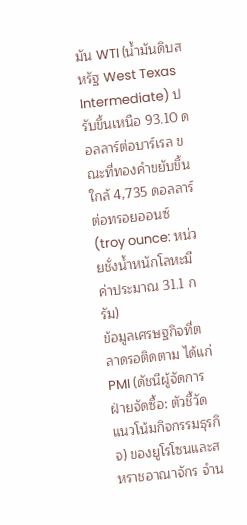มัน WTI (น้ำมันดิบสหรัฐ West Texas Intermediate) ปรับขึ้นเหนือ 93.10 ดอลลาร์ต่อบาร์เรล ขณะที่ทองคำขยับขึ้นใกล้ 4,735 ดอลลาร์ต่อทรอยออนซ์ (troy ounce: หน่วยชั่งน้ำหนักโลหะมีค่าประมาณ 31.1 กรัม)
ข้อมูลเศรษฐกิจที่ตลาดรอติดตาม ได้แก่ PMI (ดัชนีผู้จัดการฝ่ายจัดซื้อ: ตัวชี้วัดแนวโน้มกิจกรรมธุรกิจ) ของยูโรโซนและสหราชอาณาจักร จำน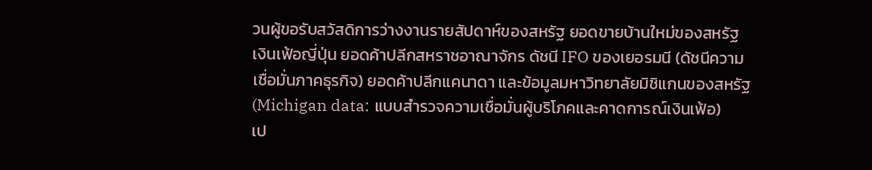วนผู้ขอรับสวัสดิการว่างงานรายสัปดาห์ของสหรัฐ ยอดขายบ้านใหม่ของสหรัฐ เงินเฟ้อญี่ปุ่น ยอดค้าปลีกสหราชอาณาจักร ดัชนี IFO ของเยอรมนี (ดัชนีความเชื่อมั่นภาคธุรกิจ) ยอดค้าปลีกแคนาดา และข้อมูลมหาวิทยาลัยมิชิแกนของสหรัฐ (Michigan data: แบบสำรวจความเชื่อมั่นผู้บริโภคและคาดการณ์เงินเฟ้อ)
เป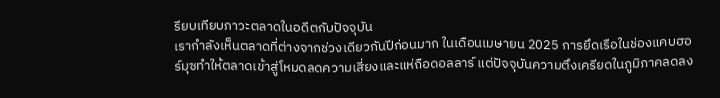รียบเทียบภาวะตลาดในอดีตกับปัจจุบัน
เรากำลังเห็นตลาดที่ต่างจากช่วงเดียวกันปีก่อนมาก ในเดือนเมษายน 2025 การยึดเรือในช่องแคบฮอร์มุซทำให้ตลาดเข้าสู่โหมดลดความเสี่ยงและแห่ถือดอลลาร์ แต่ปัจจุบันความตึงเครียดในภูมิภาคลดลง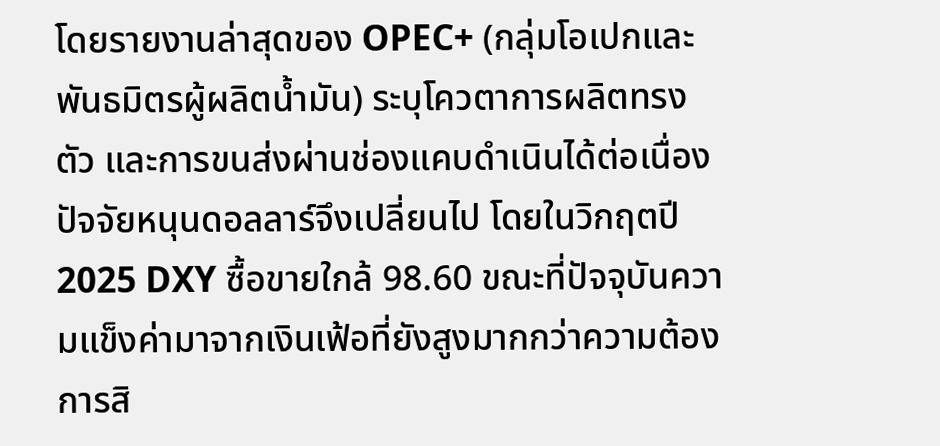โดยรายงานล่าสุดของ OPEC+ (กลุ่มโอเปกและพันธมิตรผู้ผลิตน้ำมัน) ระบุโควตาการผลิตทรงตัว และการขนส่งผ่านช่องแคบดำเนินได้ต่อเนื่อง
ปัจจัยหนุนดอลลาร์จึงเปลี่ยนไป โดยในวิกฤตปี 2025 DXY ซื้อขายใกล้ 98.60 ขณะที่ปัจจุบันความแข็งค่ามาจากเงินเฟ้อที่ยังสูงมากกว่าความต้องการสิ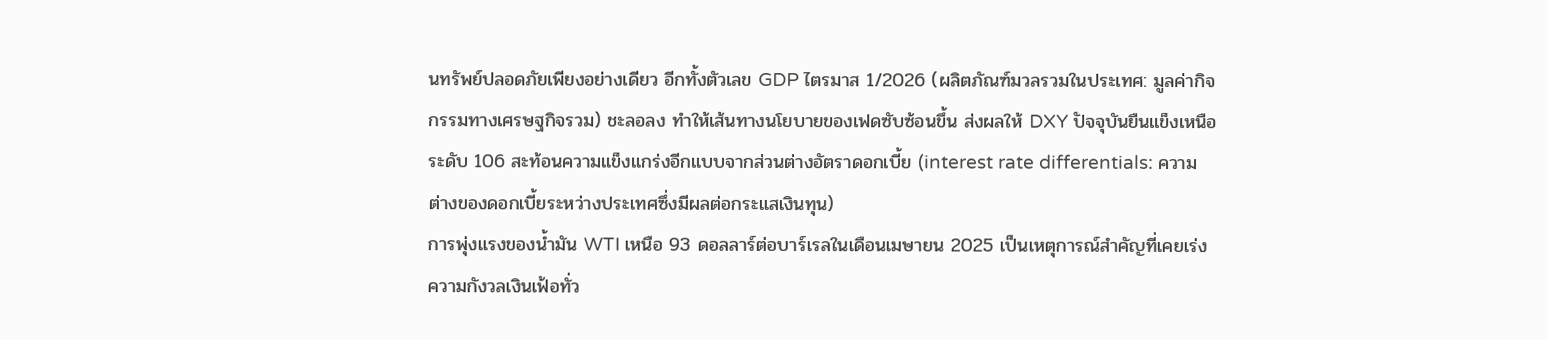นทรัพย์ปลอดภัยเพียงอย่างเดียว อีกทั้งตัวเลข GDP ไตรมาส 1/2026 (ผลิตภัณฑ์มวลรวมในประเทศ: มูลค่ากิจกรรมทางเศรษฐกิจรวม) ชะลอลง ทำให้เส้นทางนโยบายของเฟดซับซ้อนขึ้น ส่งผลให้ DXY ปัจจุบันยืนแข็งเหนือระดับ 106 สะท้อนความแข็งแกร่งอีกแบบจากส่วนต่างอัตราดอกเบี้ย (interest rate differentials: ความต่างของดอกเบี้ยระหว่างประเทศซึ่งมีผลต่อกระแสเงินทุน)
การพุ่งแรงของน้ำมัน WTI เหนือ 93 ดอลลาร์ต่อบาร์เรลในเดือนเมษายน 2025 เป็นเหตุการณ์สำคัญที่เคยเร่งความกังวลเงินเฟ้อทั่ว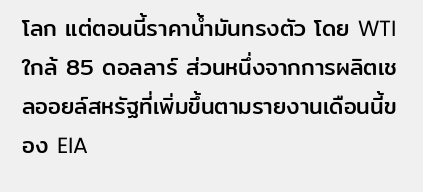โลก แต่ตอนนี้ราคาน้ำมันทรงตัว โดย WTI ใกล้ 85 ดอลลาร์ ส่วนหนึ่งจากการผลิตเชลออยล์สหรัฐที่เพิ่มขึ้นตามรายงานเดือนนี้ของ EIA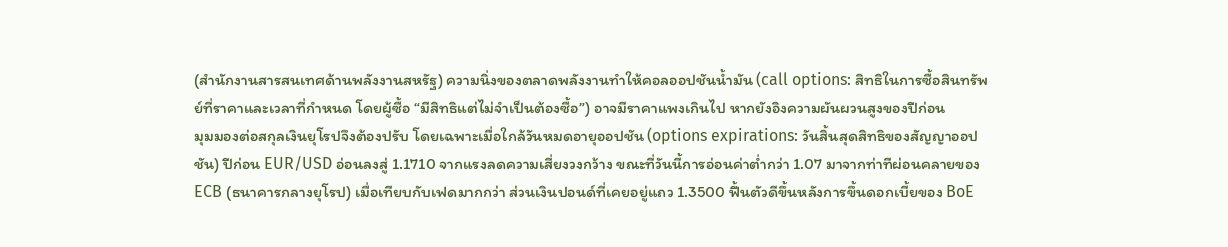(สำนักงานสารสนเทศด้านพลังงานสหรัฐ) ความนิ่งของตลาดพลังงานทำให้คอลออปชันน้ำมัน (call options: สิทธิในการซื้อสินทรัพย์ที่ราคาและเวลาที่กำหนด โดยผู้ซื้อ “มีสิทธิแต่ไม่จำเป็นต้องซื้อ”) อาจมีราคาแพงเกินไป หากยังอิงความผันผวนสูงของปีก่อน
มุมมองต่อสกุลเงินยุโรปจึงต้องปรับ โดยเฉพาะเมื่อใกล้วันหมดอายุออปชัน (options expirations: วันสิ้นสุดสิทธิของสัญญาออปชัน) ปีก่อน EUR/USD อ่อนลงสู่ 1.1710 จากแรงลดความเสี่ยงวงกว้าง ขณะที่วันนี้การอ่อนค่าต่ำกว่า 1.07 มาจากท่าทีผ่อนคลายของ ECB (ธนาคารกลางยุโรป) เมื่อเทียบกับเฟดมากกว่า ส่วนเงินปอนด์ที่เคยอยู่แถว 1.3500 ฟื้นตัวดีขึ้นหลังการขึ้นดอกเบี้ยของ BoE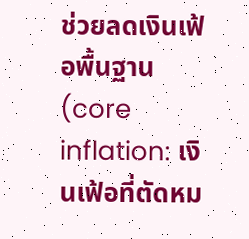ช่วยลดเงินเฟ้อพื้นฐาน (core inflation: เงินเฟ้อที่ตัดหม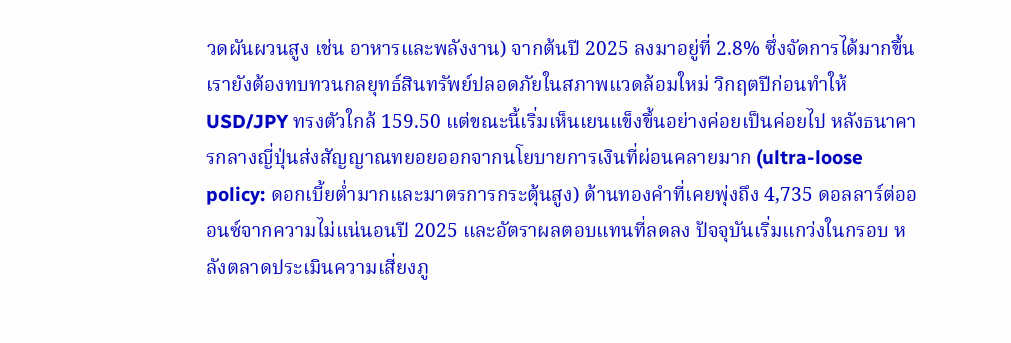วดผันผวนสูง เช่น อาหารและพลังงาน) จากต้นปี 2025 ลงมาอยู่ที่ 2.8% ซึ่งจัดการได้มากขึ้น
เรายังต้องทบทวนกลยุทธ์สินทรัพย์ปลอดภัยในสภาพแวดล้อมใหม่ วิกฤตปีก่อนทำให้ USD/JPY ทรงตัวใกล้ 159.50 แต่ขณะนี้เริ่มเห็นเยนแข็งขึ้นอย่างค่อยเป็นค่อยไป หลังธนาคารกลางญี่ปุ่นส่งสัญญาณทยอยออกจากนโยบายการเงินที่ผ่อนคลายมาก (ultra-loose policy: ดอกเบี้ยต่ำมากและมาตรการกระตุ้นสูง) ด้านทองคำที่เคยพุ่งถึง 4,735 ดอลลาร์ต่อออนซ์จากความไม่แน่นอนปี 2025 และอัตราผลตอบแทนที่ลดลง ปัจจุบันเริ่มแกว่งในกรอบ หลังตลาดประเมินความเสี่ยงภู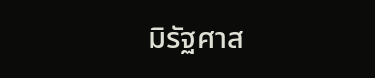มิรัฐศาส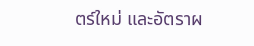ตร์ใหม่ และอัตราผ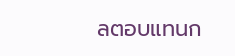ลตอบแทนก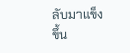ลับมาแข็งขึ้น